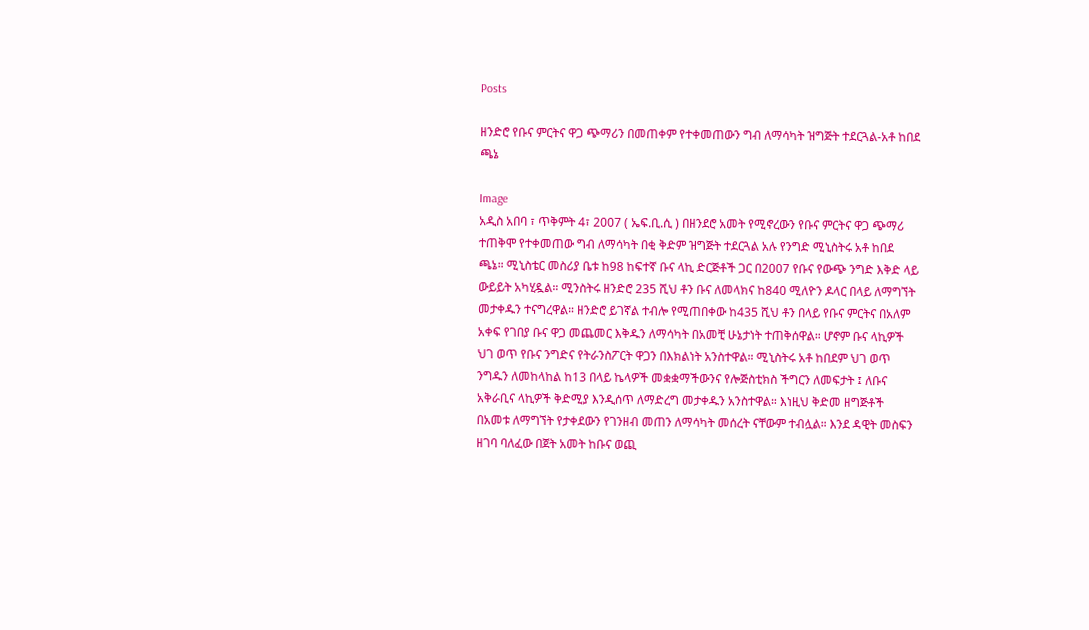Posts

ዘንድሮ የቡና ምርትና ዋጋ ጭማሪን በመጠቀም የተቀመጠውን ግብ ለማሳካት ዝግጅት ተደርጓል-አቶ ከበደ ጫኔ

Image
አዲስ አበባ ፣ ጥቅምት 4፣ 2007 ( ኤፍ.ቢ.ሲ ) በዘንደሮ አመት የሚኖረውን የቡና ምርትና ዋጋ ጭማሪ ተጠቅሞ የተቀመጠው ግብ ለማሳካት በቂ ቅድም ዝግጅት ተደርጓል አሉ የንግድ ሚኒስትሩ አቶ ከበደ ጫኔ። ሚኒስቴር መስሪያ ቤቱ ከ98 ከፍተኛ ቡና ላኪ ድርጅቶች ጋር በ2007 የቡና የውጭ ንግድ እቅድ ላይ ውይይት አካሂዷል። ሚንስትሩ ዘንድሮ 235 ሺህ ቶን ቡና ለመላክና ከ840 ሚለዮን ዶላር በላይ ለማግኘት መታቀዱን ተናግረዋል። ዘንድሮ ይገኛል ተብሎ የሚጠበቀው ከ435 ሺህ ቶን በላይ የቡና ምርትና በአለም አቀፍ የገበያ ቡና ዋጋ መጨመር እቅዱን ለማሳካት በአመቺ ሁኔታነት ተጠቅሰዋል። ሆኖም ቡና ላኪዎች ህገ ወጥ የቡና ንግድና የትራንስፖርት ዋጋን በእክልነት አንስተዋል። ሚኒስትሩ አቶ ከበደም ህገ ወጥ ንግዱን ለመከላከል ከ13 በላይ ኬላዎች መቋቋማችውንና የሎጅስቲክስ ችግርን ለመፍታት ፤ ለቡና አቅራቢና ላኪዎች ቅድሚያ እንዲሰጥ ለማድረግ መታቀዱን አንስተዋል። እነዚህ ቅድመ ዘግጅቶች በአመቱ ለማግኘት የታቀደውን የገንዘብ መጠን ለማሳካት መሰረት ናቸውም ተብሏል። እንደ ዳዊት መስፍን ዘገባ ባለፈው በጀት አመት ከቡና ወጪ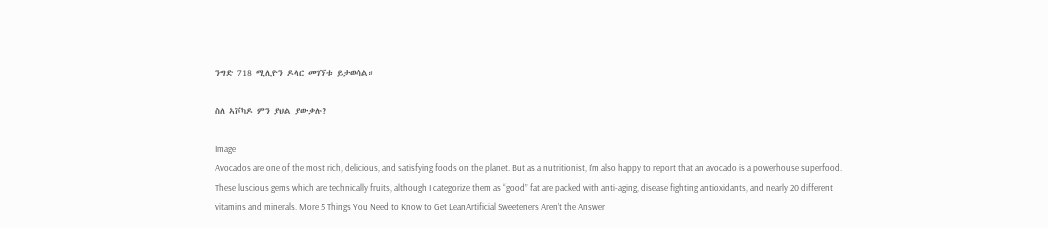ንግድ 718 ሚሊዮን ዶላር መገኘቱ ይታወሳል።

ስለ ኣቮካዶ ምን ያህል ያውቃሉ?

Image
Avocados are one of the most rich, delicious, and satisfying foods on the planet. But as a nutritionist, I’m also happy to report that an avocado is a powerhouse superfood. These luscious gems which are technically fruits, although I categorize them as “good” fat are packed with anti-aging, disease fighting antioxidants, and nearly 20 different vitamins and minerals. More 5 Things You Need to Know to Get LeanArtificial Sweeteners Aren’t the Answer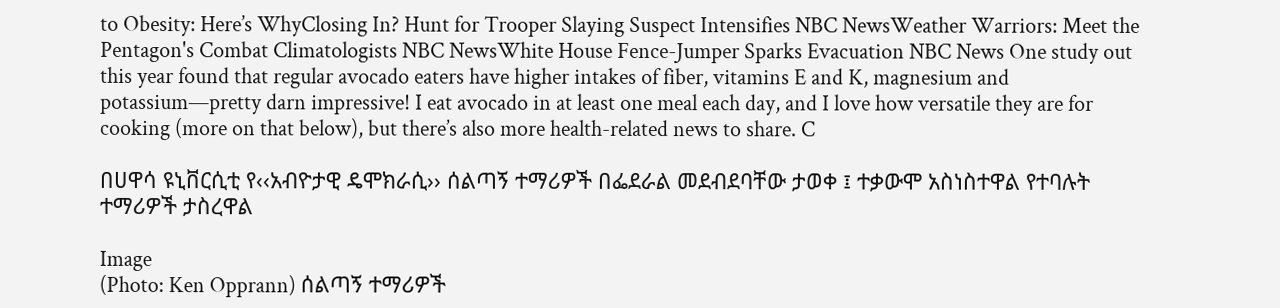to Obesity: Here’s WhyClosing In? Hunt for Trooper Slaying Suspect Intensifies NBC NewsWeather Warriors: Meet the Pentagon's Combat Climatologists NBC NewsWhite House Fence-Jumper Sparks Evacuation NBC News One study out this year found that regular avocado eaters have higher intakes of fiber, vitamins E and K, magnesium and potassium—pretty darn impressive! I eat avocado in at least one meal each day, and I love how versatile they are for cooking (more on that below), but there’s also more health-related news to share. C

በሀዋሳ ዩኒቨርሲቲ የ‹‹አብዮታዊ ዴሞክራሲ›› ሰልጣኝ ተማሪዎች በፌደራል መደብደባቸው ታወቀ ፤ ተቃውሞ አስነስተዋል የተባሉት ተማሪዎች ታስረዋል

Image
(Photo: Ken Opprann) ሰልጣኝ ተማሪዎች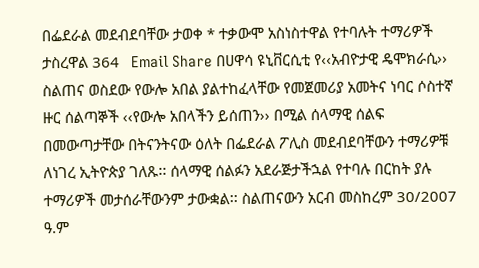በፌደራል መደብደባቸው ታወቀ * ተቃውሞ አስነስተዋል የተባሉት ተማሪዎች ታስረዋል 364   Email Share በሀዋሳ ዩኒቨርሲቲ የ‹‹አብዮታዊ ዴሞክራሲ›› ስልጠና ወስደው የውሎ አበል ያልተከፈላቸው የመጀመሪያ አመትና ነባር ሶስተኛ ዙር ሰልጣኞች ‹‹የውሎ አበላችን ይሰጠን›› በሚል ሰላማዊ ሰልፍ በመውጣታቸው በትናንትናው ዕለት በፌደራል ፖሊስ መደብደባቸውን ተማሪዎቹ ለነገረ ኢትዮጵያ ገለጹ፡፡ ሰላማዊ ሰልፉን አደራጅታችኋል የተባሉ በርከት ያሉ ተማሪዎች መታሰራቸውንም ታውቋል፡፡ ስልጠናውን አርብ መስከረም 30/2007 ዓ.ም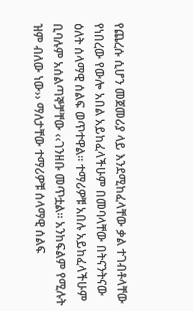የጨረሱ ሲሆን መጀመሪያ ላይ እንደሚከፈላቸው ቃል ተገብቶላቸው የነበረው የውሎ አበል አይከፈላችሁም በመባላቸው በትናንትናው ዕለት ሰላማዊ ሰልፍ ወጥተዋል፡፡ ተማሪዎቹ አበሉ አይከፈላችሁም ቢባሉም አሰልጣኞቻቸው ‹‹ገንዘቡ መጥቷል፡፡ አንከፍልም የሚሉት ዝም ብለው ነው›› ማለታቸው ተማሪዎቹ ሰላማዊ ሰልፍ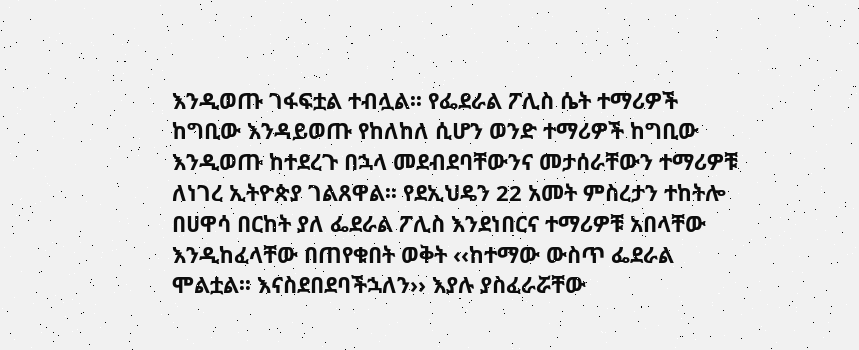እንዲወጡ ገፋፍቷል ተብሏል፡፡ የፌደራል ፖሊስ ሴት ተማሪዎች ከግቢው እንዳይወጡ የከለከለ ሲሆን ወንድ ተማሪዎች ከግቢው እንዲወጡ ከተደረጉ በኋላ መደብደባቸውንና መታሰራቸውን ተማሪዎቹ ለነገረ ኢትዮጵያ ገልጸዋል፡፡ የደኢህዴን 22 አመት ምስረታን ተከትሎ በሀዋሳ በርከት ያለ ፌደራል ፖሊስ እንደነበርና ተማሪዎቹ አበላቸው እንዲከፈላቸው በጠየቁበት ወቅት ‹‹ከተማው ውስጥ ፌደራል ሞልቷል፡፡ እናስደበደባችኋለን›› እያሉ ያስፈራሯቸው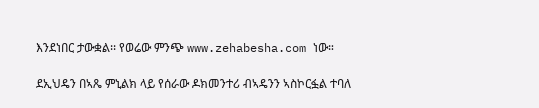እንደነበር ታውቋል፡፡ የወሬው ምንጭ www.zehabesha.com ነው።

ደኢህዴን በኣጼ ምኒልክ ላይ የሰራው ዶክመንተሪ ብኣዴንን ኣስኮርፏል ተባለ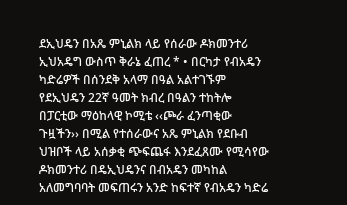ደኢህዴን በአጼ ምኒልክ ላይ የሰራው ዶክመንተሪ ኢህአዴግ ውስጥ ቅራኔ ፈጠረ * • በርካታ የብአዴን ካድሬዎች በሰንደቅ አላማ በዓል አልተገኙም የደኢህዴን 22ኛ ዓመት ክብረ በዓልን ተከትሎ በፓርቲው ማዕከላዊ ኮሚቴ ‹‹ጮራ ፈንጣቂው ጉዟችን›› በሚል የተሰራውና አጼ ምኒልክ የደቡብ ህዝቦች ላይ አሰቃቂ ጭፍጨፋ እንደፈጸሙ የሚሳየው ዶክመንተሪ በዴኢህዴንና በብአዴን መካከል አለመግባባት መፍጠሩን አንድ ከፍተኛ የብአዴን ካድሬ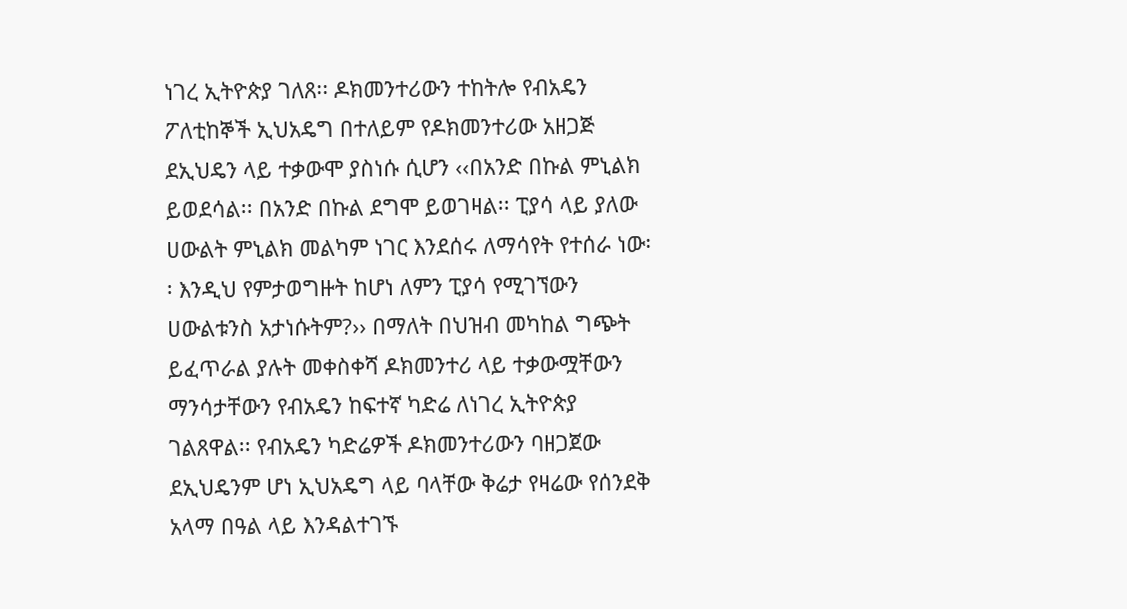ነገረ ኢትዮጵያ ገለጸ፡፡ ዶክመንተሪውን ተከትሎ የብአዴን ፖለቲከኞች ኢህአዴግ በተለይም የዶክመንተሪው አዘጋጅ ደኢህዴን ላይ ተቃውሞ ያስነሱ ሲሆን ‹‹በአንድ በኩል ምኒልክ ይወደሳል፡፡ በአንድ በኩል ደግሞ ይወገዛል፡፡ ፒያሳ ላይ ያለው ሀውልት ምኒልክ መልካም ነገር እንደሰሩ ለማሳየት የተሰራ ነው፡፡ እንዲህ የምታወግዙት ከሆነ ለምን ፒያሳ የሚገኘውን ሀውልቱንስ አታነሱትም?›› በማለት በህዝብ መካከል ግጭት ይፈጥራል ያሉት መቀስቀሻ ዶክመንተሪ ላይ ተቃውሟቸውን ማንሳታቸውን የብአዴን ከፍተኛ ካድሬ ለነገረ ኢትዮጵያ ገልጸዋል፡፡ የብአዴን ካድሬዎች ዶክመንተሪውን ባዘጋጀው ደኢህዴንም ሆነ ኢህአዴግ ላይ ባላቸው ቅሬታ የዛሬው የሰንደቅ አላማ በዓል ላይ እንዳልተገኙ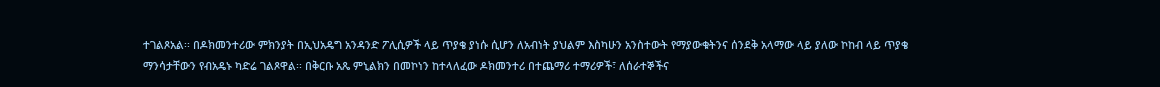ተገልጾአል፡፡ በዶክመንተሪው ምክንያት በኢህአዴግ አንዳንድ ፖሊሲዎች ላይ ጥያቄ ያነሱ ሲሆን ለአብነት ያህልም እስካሁን አንስተውት የማያውቁትንና ሰንደቅ አላማው ላይ ያለው ኮከብ ላይ ጥያቄ ማንሳታቸውን የብአዴኑ ካድሬ ገልጾዋል፡፡ በቅርቡ አጼ ምኒልክን በመኮነን ከተላለፈው ዶክመንተሪ በተጨማሪ ተማሪዎች፣ ለሰራተኞችና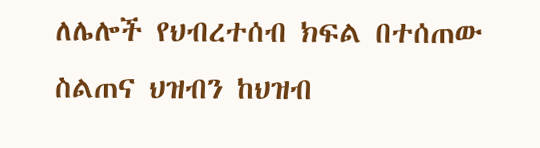ለሌሎች የህብረተሰብ ክፍል በተሰጠው ስልጠና ህዝብን ከህዝብ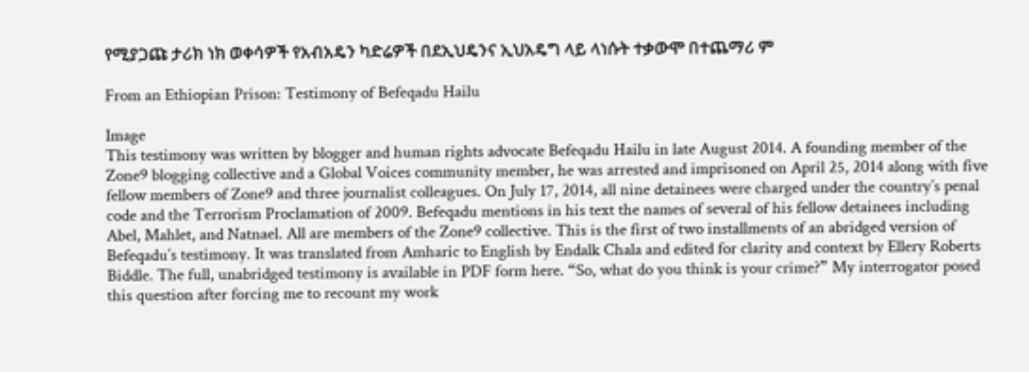የሚያጋጩ ታሪክ ነክ ወቀሳዎች የአብአዴን ካድሬዎች በደኢህዴንና ኢህአዴግ ላይ ላነሱት ተቃውሞ በተጨማሪ ም

From an Ethiopian Prison: Testimony of Befeqadu Hailu

Image
This testimony was written by blogger and human rights advocate Befeqadu Hailu in late August 2014. A founding member of the Zone9 blogging collective and a Global Voices community member, he was arrested and imprisoned on April 25, 2014 along with five fellow members of Zone9 and three journalist colleagues. On July 17, 2014, all nine detainees were charged under the country’s penal code and the Terrorism Proclamation of 2009. Befeqadu mentions in his text the names of several of his fellow detainees including Abel, Mahlet, and Natnael. All are members of the Zone9 collective. This is the first of two installments of an abridged version of Befeqadu’s testimony. It was translated from Amharic to English by Endalk Chala and edited for clarity and context by Ellery Roberts Biddle. The full, unabridged testimony is available in PDF form here. “So, what do you think is your crime?” My interrogator posed this question after forcing me to recount my work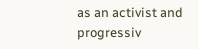as an activist and progressiv